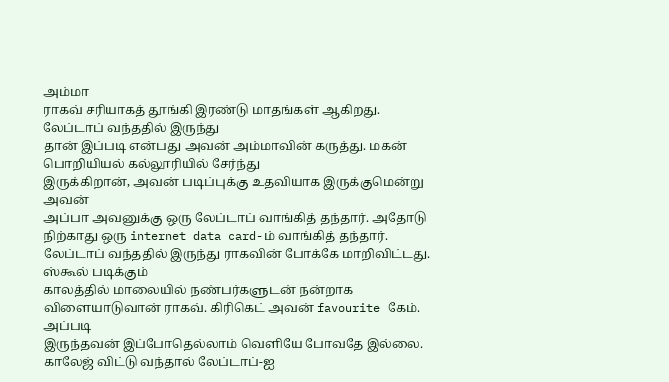அம்மா
ராகவ் சரியாகத் தூங்கி இரண்டு மாதங்கள் ஆகிறது. லேப்டாப் வந்ததில் இருந்து
தான் இப்படி என்பது அவன் அம்மாவின் கருத்து. மகன் பொறியியல் கல்லூரியில் சேர்ந்து
இருக்கிறான், அவன் படிப்புக்கு உதவியாக இருக்குமென்று அவன்
அப்பா அவனுக்கு ஒரு லேப்டாப் வாங்கித் தந்தார். அதோடு நிற்காது ஒரு internet data card-ம் வாங்கித் தந்தார்.
லேப்டாப் வந்ததில் இருந்து ராகவின் போக்கே மாறிவிட்டது. ஸ்கூல் படிக்கும்
காலத்தில் மாலையில் நண்பர்களுடன் நன்றாக
விளையாடுவான் ராகவ். கிரிகெட் அவன் favourite கேம். அப்படி
இருந்தவன் இப்போதெல்லாம் வெளியே போவதே இல்லை. காலேஜ் விட்டு வந்தால் லேப்டாப்-ஐ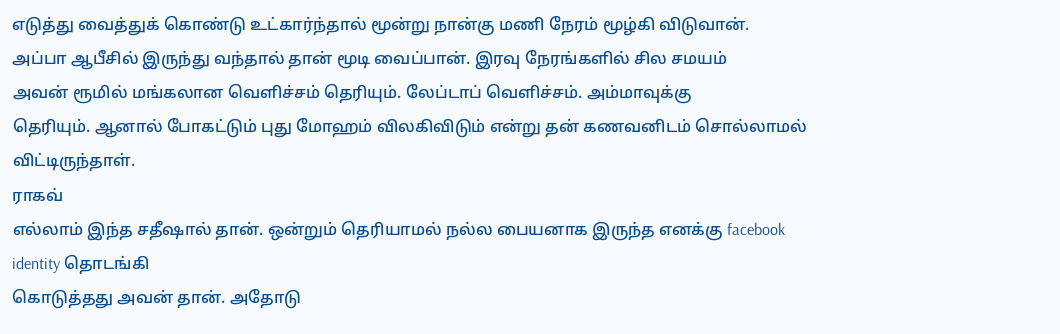எடுத்து வைத்துக் கொண்டு உட்கார்ந்தால் மூன்று நான்கு மணி நேரம் மூழ்கி விடுவான்.
அப்பா ஆபீசில் இருந்து வந்தால் தான் மூடி வைப்பான். இரவு நேரங்களில் சில சமயம்
அவன் ரூமில் மங்கலான வெளிச்சம் தெரியும். லேப்டாப் வெளிச்சம். அம்மாவுக்கு
தெரியும். ஆனால் போகட்டும் புது மோஹம் விலகிவிடும் என்று தன் கணவனிடம் சொல்லாமல்
விட்டிருந்தாள்.
ராகவ்
எல்லாம் இந்த சதீஷால் தான். ஒன்றும் தெரியாமல் நல்ல பையனாக இருந்த எனக்கு facebook
identity தொடங்கி
கொடுத்தது அவன் தான். அதோடு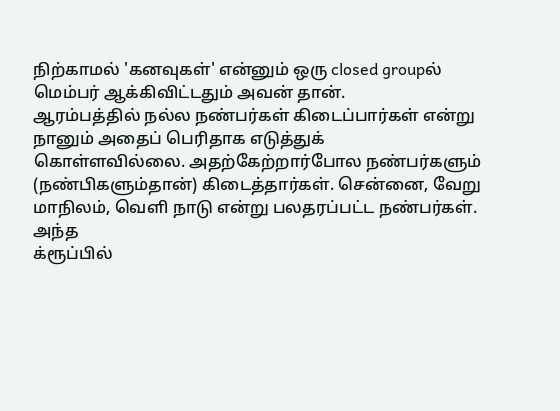நிற்காமல் 'கனவுகள்' என்னும் ஒரு closed groupல் மெம்பர் ஆக்கிவிட்டதும் அவன் தான்.
ஆரம்பத்தில் நல்ல நண்பர்கள் கிடைப்பார்கள் என்று நானும் அதைப் பெரிதாக எடுத்துக்
கொள்ளவில்லை. அதற்கேற்றார்போல நண்பர்களும் (நண்பிகளும்தான்) கிடைத்தார்கள். சென்னை, வேறு மாநிலம், வெளி நாடு என்று பலதரப்பட்ட நண்பர்கள். அந்த
க்ரூப்பில்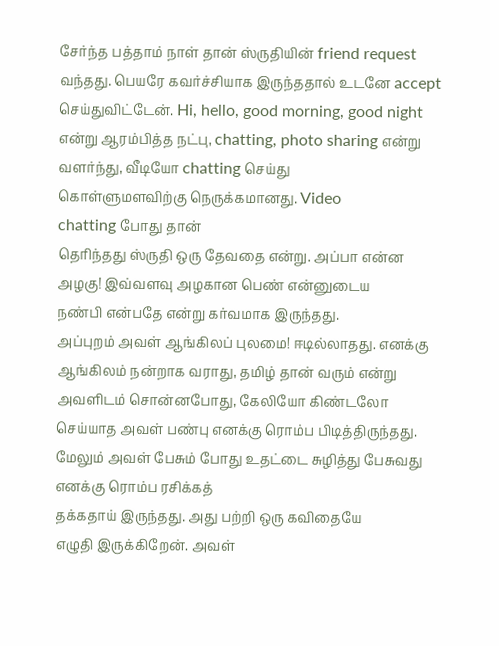சேர்ந்த பத்தாம் நாள் தான் ஸ்ருதியின் friend request வந்தது. பெயரே கவர்ச்சியாக இருந்ததால் உடனே accept செய்துவிட்டேன். Hi, hello, good morning, good night என்று ஆரம்பித்த நட்பு, chatting, photo sharing என்று
வளர்ந்து, வீடியோ chatting செய்து
கொள்ளுமளவிற்கு நெருக்கமானது. Video
chatting போது தான்
தெரிந்தது ஸ்ருதி ஒரு தேவதை என்று. அப்பா என்ன அழகு! இவ்வளவு அழகான பெண் என்னுடைய
நண்பி என்பதே என்று கர்வமாக இருந்தது.
அப்புறம் அவள் ஆங்கிலப் புலமை! ஈடில்லாதது. எனக்கு ஆங்கிலம் நன்றாக வராது, தமிழ் தான் வரும் என்று அவளிடம் சொன்னபோது, கேலியோ கிண்டலோ
செய்யாத அவள் பண்பு எனக்கு ரொம்ப பிடித்திருந்தது.
மேலும் அவள் பேசும் போது உதட்டை சுழித்து பேசுவது எனக்கு ரொம்ப ரசிக்கத்
தக்கதாய் இருந்தது. அது பற்றி ஒரு கவிதையே
எழுதி இருக்கிறேன். அவள்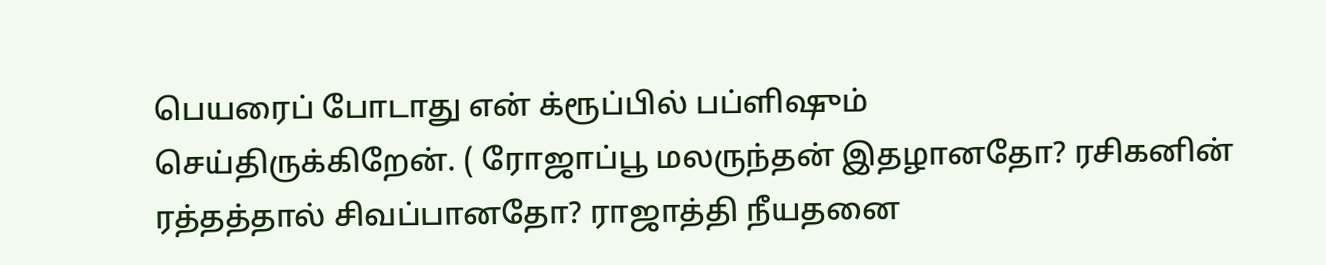பெயரைப் போடாது என் க்ரூப்பில் பப்ளிஷும்
செய்திருக்கிறேன். ( ரோஜாப்பூ மலருந்தன் இதழானதோ? ரசிகனின்
ரத்தத்தால் சிவப்பானதோ? ராஜாத்தி நீயதனை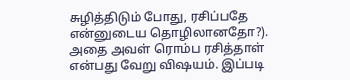சுழித்திடும் போது, ரசிப்பதே என்னுடைய தொழிலானதோ?).
அதை அவள் ரொம்ப ரசித்தாள்
என்பது வேறு விஷயம். இப்படி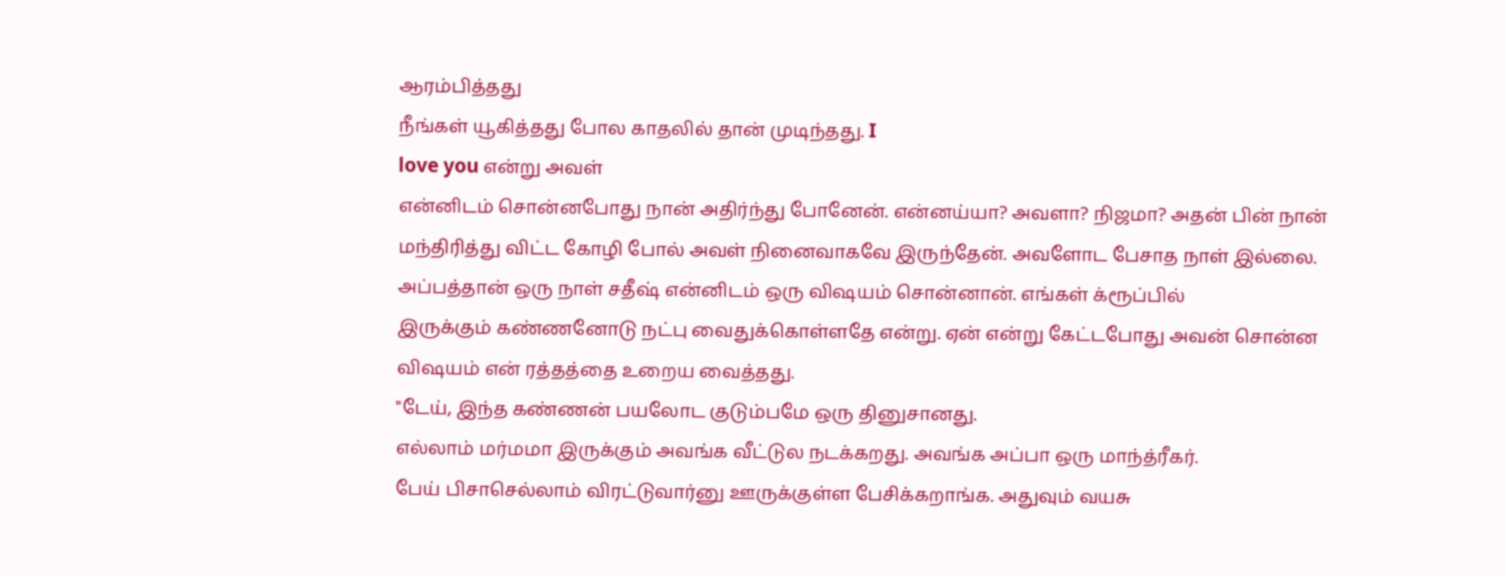ஆரம்பித்தது
நீங்கள் யூகித்தது போல காதலில் தான் முடிந்தது. I
love you என்று அவள்
என்னிடம் சொன்னபோது நான் அதிர்ந்து போனேன். என்னய்யா? அவளா? நிஜமா? அதன் பின் நான்
மந்திரித்து விட்ட கோழி போல் அவள் நினைவாகவே இருந்தேன். அவளோட பேசாத நாள் இல்லை.
அப்பத்தான் ஒரு நாள் சதீஷ் என்னிடம் ஒரு விஷயம் சொன்னான். எங்கள் க்ரூப்பில்
இருக்கும் கண்ணனோடு நட்பு வைதுக்கொள்ளதே என்று. ஏன் என்று கேட்டபோது அவன் சொன்ன
விஷயம் என் ரத்தத்தை உறைய வைத்தது.
"டேய், இந்த கண்ணன் பயலோட குடும்பமே ஒரு தினுசானது.
எல்லாம் மர்மமா இருக்கும் அவங்க வீட்டுல நடக்கறது. அவங்க அப்பா ஒரு மாந்த்ரீகர்.
பேய் பிசாசெல்லாம் விரட்டுவார்னு ஊருக்குள்ள பேசிக்கறாங்க. அதுவும் வயசு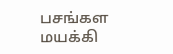பசங்கள
மயக்கி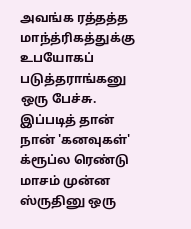அவங்க ரத்தத்த மாந்த்ரிகத்துக்கு உபயோகப் படுத்தராங்கனு ஒரு பேச்சு.
இப்படித் தான் நான் 'கனவுகள்' க்ரூப்ல ரெண்டு
மாசம் முன்ன ஸ்ருதினு ஒரு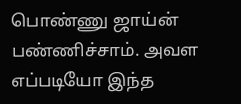பொண்ணு ஜாய்ன் பண்ணிச்சாம். அவள எப்படியோ இந்த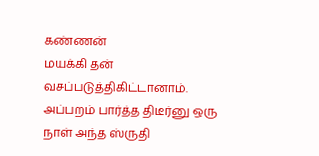கண்ணன்
மயக்கி தன் வசப்படுத்திகிட்டானாம். அப்பறம் பார்த்த திடீர்னு ஒரு நாள் அந்த ஸ்ருதி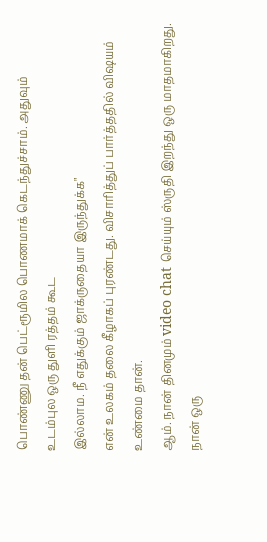பொண்ணு தன் பெட்ரூமில பொணமாக் கெடந்துச்சாம். அதுவும் உடம்புல ஒரு துளி ரத்தம் கூட
இல்லாம. நீ எதுக்கும் ஜாக்ருதையா இருந்துக்க"
என் உலகம் தலை கீழாகப் புரண்டது. விசாரித்துப் பார்த்ததில் விஷயம் உண்மை தான்.
ஆம். நான் தினமும் video chat செய்யும் ஸ்ருதி இறந்து ஒரு மாதமாகிறது. நான் ஒரு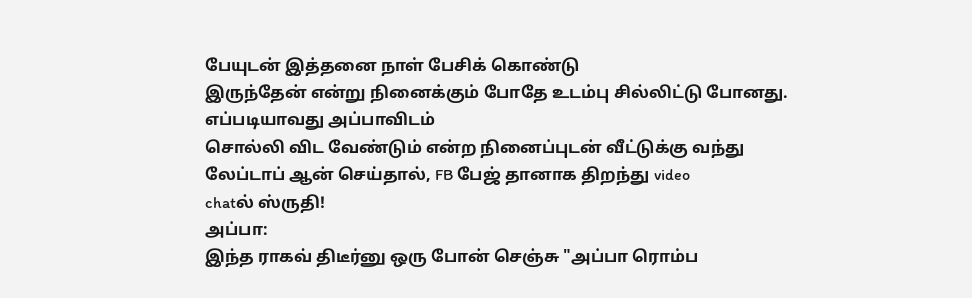பேயுடன் இத்தனை நாள் பேசிக் கொண்டு
இருந்தேன் என்று நினைக்கும் போதே உடம்பு சில்லிட்டு போனது. எப்படியாவது அப்பாவிடம்
சொல்லி விட வேண்டும் என்ற நினைப்புடன் வீட்டுக்கு வந்து லேப்டாப் ஆன் செய்தால், FB பேஜ் தானாக திறந்து video
chatல் ஸ்ருதி!
அப்பா:
இந்த ராகவ் திடீர்னு ஒரு போன் செஞ்சு "அப்பா ரொம்ப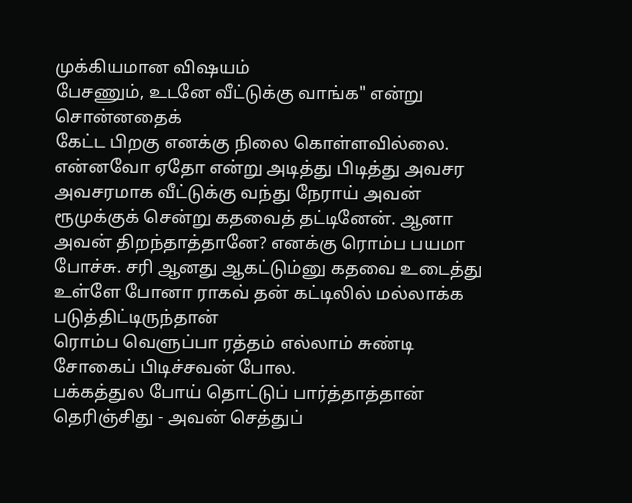முக்கியமான விஷயம்
பேசணும், உடனே வீட்டுக்கு வாங்க" என்று சொன்னதைக்
கேட்ட பிறகு எனக்கு நிலை கொள்ளவில்லை. என்னவோ ஏதோ என்று அடித்து பிடித்து அவசர
அவசரமாக வீட்டுக்கு வந்து நேராய் அவன் ரூமுக்குக் சென்று கதவைத் தட்டினேன். ஆனா
அவன் திறந்தாத்தானே? எனக்கு ரொம்ப பயமா போச்சு. சரி ஆனது ஆகட்டும்னு கதவை உடைத்து உள்ளே போனா ராகவ் தன் கட்டிலில் மல்லாக்க படுத்திட்டிருந்தான்
ரொம்ப வெளுப்பா ரத்தம் எல்லாம் சுண்டி சோகைப் பிடிச்சவன் போல.
பக்கத்துல போய் தொட்டுப் பார்த்தாத்தான் தெரிஞ்சிது - அவன் செத்துப்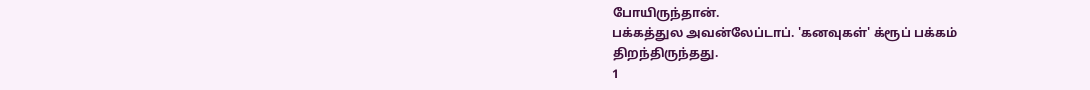போயிருந்தான்.
பக்கத்துல அவன்லேப்டாப். 'கனவுகள்' க்ரூப் பக்கம்
திறந்திருந்தது.
1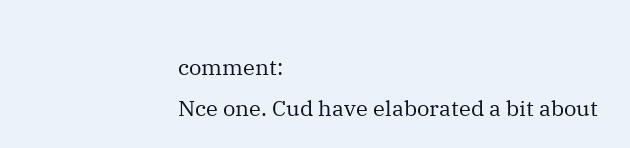comment:
Nce one. Cud have elaborated a bit about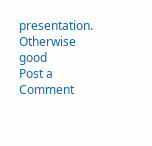presentation. Otherwise good
Post a Comment